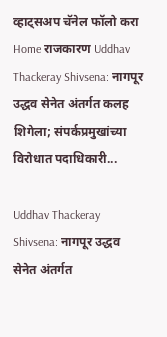व्हाट्सअप चॅनेल फॉलो करा
Home राजकारण Uddhav Thackeray Shivsena: नागपूर उद्धव सेनेत अंतर्गत कलह शिगेला; संपर्कप्रमुखांच्या विरोधात पदाधिकारी...

Uddhav Thackeray Shivsena: नागपूर उद्धव सेनेत अंतर्गत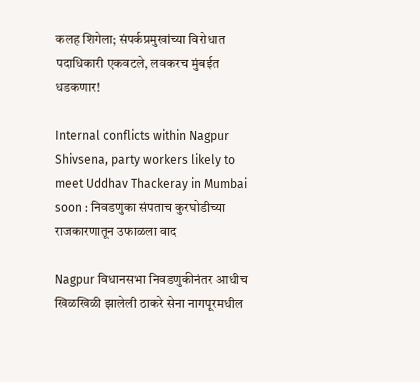कलह शिगेला; संपर्कप्रमुखांच्या विरोधात पदाधिकारी एकवटले, लवकरच मुंबईत धडकणार!

Internal conflicts within Nagpur Shivsena, party workers likely to meet Uddhav Thackeray in Mumbai soon : निवडणुका संपताच कुरघोडीच्या राजकारणातून उफाळला वाद

Nagpur विधानसभा निवडणुकीनंतर आधीच खिळखिळी झालेली ठाकरे सेना नागपूरमधील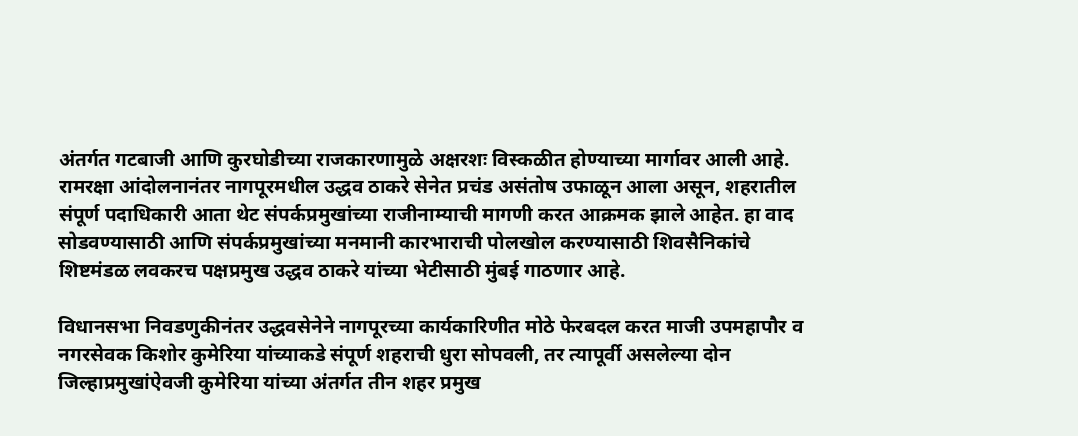अंतर्गत गटबाजी आणि कुरघोडीच्या राजकारणामुळे अक्षरशः विस्कळीत होण्याच्या मार्गावर आली आहे. रामरक्षा आंदोलनानंतर नागपूरमधील उद्धव ठाकरे सेनेत प्रचंड असंतोष उफाळून आला असून, शहरातील संपूर्ण पदाधिकारी आता थेट संपर्कप्रमुखांच्या राजीनाम्याची मागणी करत आक्रमक झाले आहेत. हा वाद सोडवण्यासाठी आणि संपर्कप्रमुखांच्या मनमानी कारभाराची पोलखोल करण्यासाठी शिवसैनिकांचे शिष्टमंडळ लवकरच पक्षप्रमुख उद्धव ठाकरे यांच्या भेटीसाठी मुंबई गाठणार आहे.

विधानसभा निवडणुकीनंतर उद्धवसेनेने नागपूरच्या कार्यकारिणीत मोठे फेरबदल करत माजी उपमहापौर व नगरसेवक किशोर कुमेरिया यांच्याकडे संपूर्ण शहराची धुरा सोपवली, तर त्यापूर्वी असलेल्या दोन जिल्हाप्रमुखांऐवजी कुमेरिया यांच्या अंतर्गत तीन शहर प्रमुख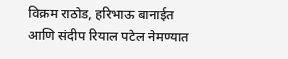विक्रम राठोड, हरिभाऊ बानाईत आणि संदीप रियाल पटेल नेमण्यात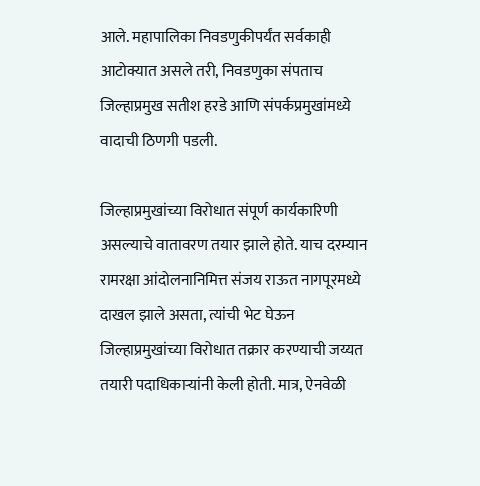आले. महापालिका निवडणुकीपर्यंत सर्वकाही आटोक्यात असले तरी, निवडणुका संपताच जिल्हाप्रमुख सतीश हरडे आणि संपर्कप्रमुखांमध्ये वादाची ठिणगी पडली.

जिल्हाप्रमुखांच्या विरोधात संपूर्ण कार्यकारिणी असल्याचे वातावरण तयार झाले होते. याच दरम्यान रामरक्षा आंदोलनानिमित्त संजय राऊत नागपूरमध्ये दाखल झाले असता, त्यांची भेट घेऊन जिल्हाप्रमुखांच्या विरोधात तक्रार करण्याची जय्यत तयारी पदाधिकाऱ्यांनी केली होती. मात्र, ऐनवेळी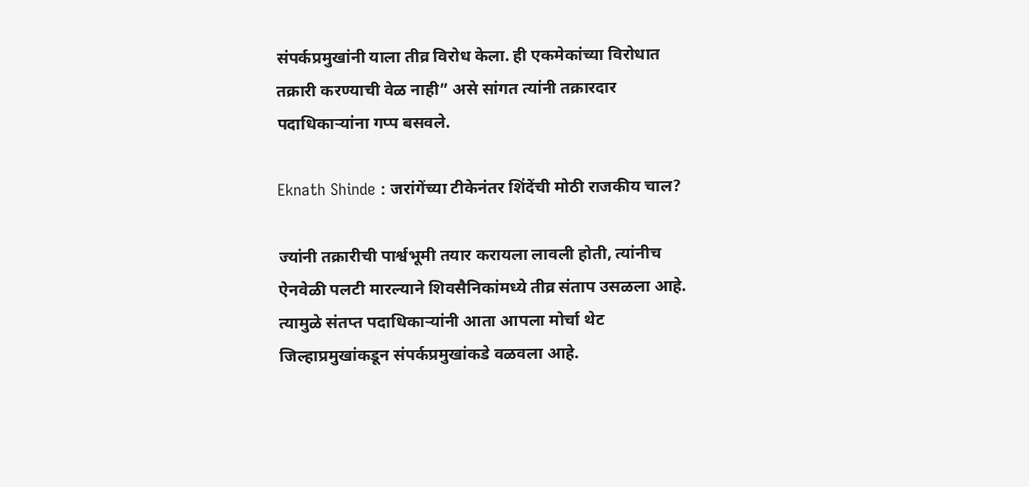संपर्कप्रमुखांनी याला तीव्र विरोध केला. ही एकमेकांच्या विरोधात तक्रारी करण्याची वेळ नाही” असे सांगत त्यांनी तक्रारदार पदाधिकाऱ्यांना गप्प बसवले.

Eknath Shinde : जरांगेंच्या टीकेनंतर शिंदेंची मोठी राजकीय चाल?

ज्यांनी तक्रारीची पार्श्वभूमी तयार करायला लावली होती, त्यांनीच ऐनवेळी पलटी मारल्याने शिवसैनिकांमध्ये तीव्र संताप उसळला आहे. त्यामुळे संतप्त पदाधिकाऱ्यांनी आता आपला मोर्चा थेट जिल्हाप्रमुखांकडून संपर्कप्रमुखांकडे वळवला आहे.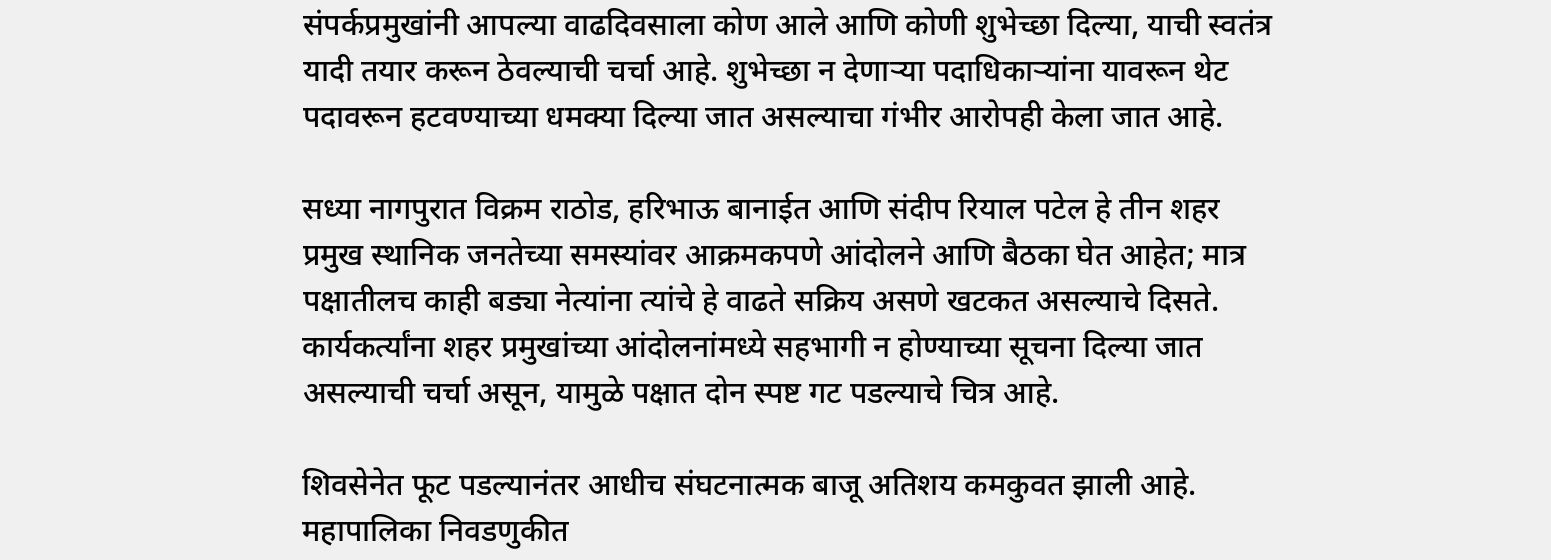संपर्कप्रमुखांनी आपल्या वाढदिवसाला कोण आले आणि कोणी शुभेच्छा दिल्या, याची स्वतंत्र यादी तयार करून ठेवल्याची चर्चा आहे. शुभेच्छा न देणाऱ्या पदाधिकाऱ्यांना यावरून थेट पदावरून हटवण्याच्या धमक्या दिल्या जात असल्याचा गंभीर आरोपही केला जात आहे.

सध्या नागपुरात विक्रम राठोड, हरिभाऊ बानाईत आणि संदीप रियाल पटेल हे तीन शहर प्रमुख स्थानिक जनतेच्या समस्यांवर आक्रमकपणे आंदोलने आणि बैठका घेत आहेत; मात्र पक्षातीलच काही बड्या नेत्यांना त्यांचे हे वाढते सक्रिय असणे खटकत असल्याचे दिसते. कार्यकर्त्यांना शहर प्रमुखांच्या आंदोलनांमध्ये सहभागी न होण्याच्या सूचना दिल्या जात असल्याची चर्चा असून, यामुळे पक्षात दोन स्पष्ट गट पडल्याचे चित्र आहे.

शिवसेनेत फूट पडल्यानंतर आधीच संघटनात्मक बाजू अतिशय कमकुवत झाली आहे. महापालिका निवडणुकीत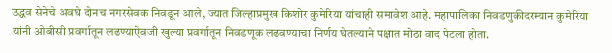उद्धव सेनेचे अवघे दोनच नगरसेवक निवडून आले, ज्यात जिल्हाप्रमुख किशोर कुमेरिया यांचाही समावेश आहे. महापालिका निवडणुकीदरम्यान कुमेरिया यांनी ओबीसी प्रवर्गातून लढण्याऐवजी खुल्या प्रवर्गातून निवडणूक लढवण्याचा निर्णय घेतल्याने पक्षात मोठा वाद पेटला होता.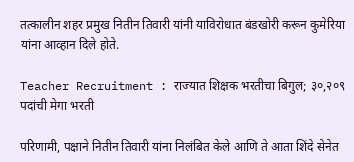तत्कालीन शहर प्रमुख नितीन तिवारी यांनी याविरोधात बंडखोरी करून कुमेरिया यांना आव्हान दिले होते.

Teacher Recruitment : राज्यात शिक्षक भरतीचा बिगुल; ३०,२०९ पदांची मेगा भरती

परिणामी, पक्षाने नितीन तिवारी यांना निलंबित केले आणि ते आता शिंदे सेनेत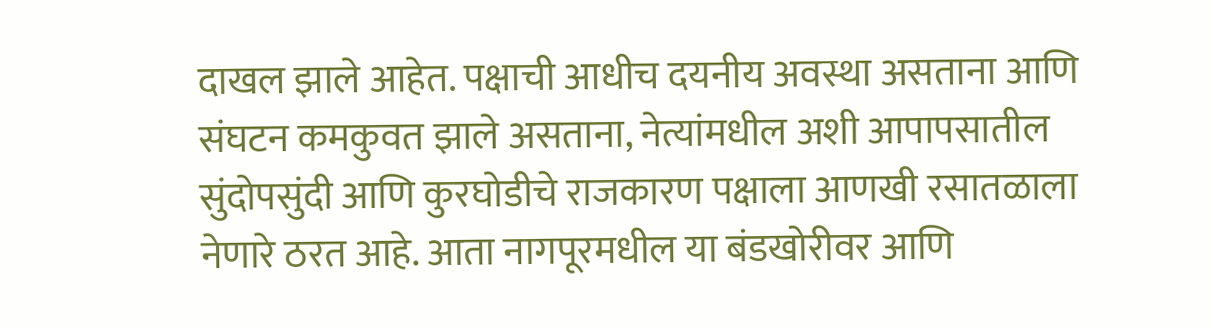दाखल झाले आहेत. पक्षाची आधीच दयनीय अवस्था असताना आणि संघटन कमकुवत झाले असताना, नेत्यांमधील अशी आपापसातील सुंदोपसुंदी आणि कुरघोडीचे राजकारण पक्षाला आणखी रसातळाला नेणारे ठरत आहे. आता नागपूरमधील या बंडखोरीवर आणि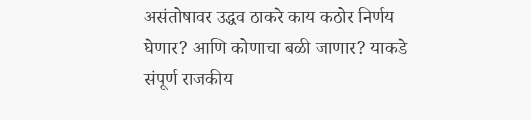असंतोषावर उद्धव ठाकरे काय कठोर निर्णय घेणार? आणि कोणाचा बळी जाणार? याकडे संपूर्ण राजकीय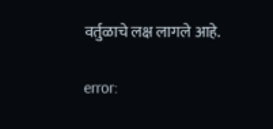वर्तुळाचे लक्ष लागले आहे.

error: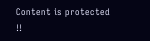Content is protected !!